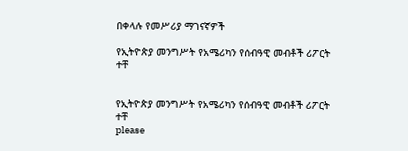በቀላሉ የመሥሪያ ማገናኛዎች

የኢትዮጵያ መንግሥት የአሜሪካን የሰብዓዊ መብቶች ሪፖርት ተቸ


የኢትዮጵያ መንግሥት የአሜሪካን የሰብዓዊ መብቶች ሪፖርት ተቸ
please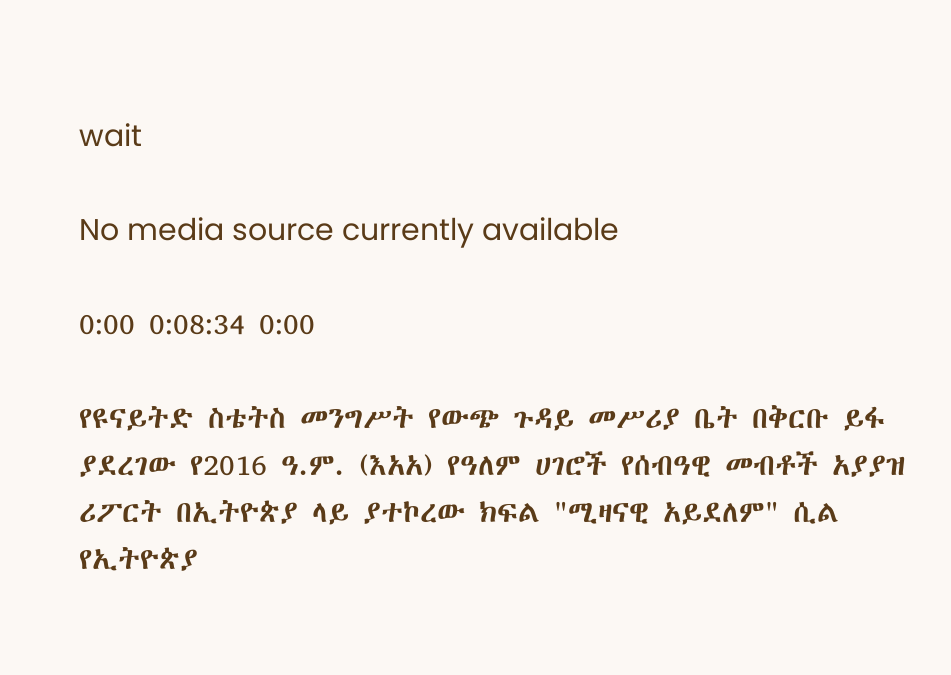wait

No media source currently available

0:00 0:08:34 0:00

የዩናይትድ ስቴትስ መንግሥት የውጭ ጉዳይ መሥሪያ ቤት በቅርቡ ይፋ ያደረገው የ2016 ዓ.ም. (እአአ) የዓለም ሀገሮች የሰብዓዊ መብቶች አያያዝ ሪፖርት በኢትዮጵያ ላይ ያተኮረው ክፍል "ሚዛናዊ አይደለም" ሲል የኢትዮጵያ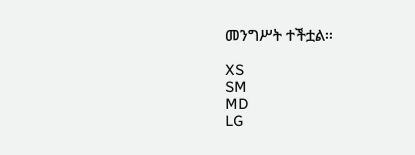መንግሥት ተችቷል፡፡

XS
SM
MD
LG